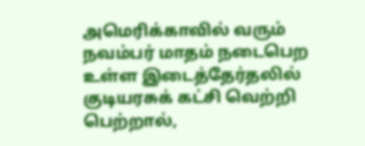அமெரிக்காவில் வரும் நவம்பர் மாதம் நடைபெற உள்ள இடைத்தேர்தலில் குடியரசுக் கட்சி வெற்றி பெற்றால்,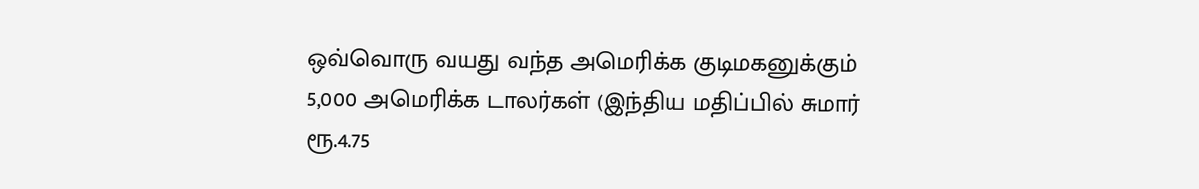ஒவ்வொரு வயது வந்த அமெரிக்க குடிமகனுக்கும் 5,000 அமெரிக்க டாலர்கள் (இந்திய மதிப்பில் சுமார் ரூ.4.75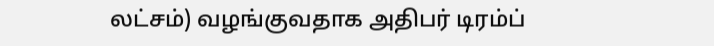லட்சம்) வழங்குவதாக அதிபர் டிரம்ப்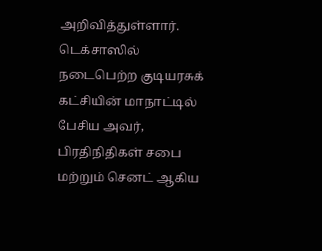அறிவித்துள்ளார். டெக்சாஸில் நடைபெற்ற குடியரசுக் கட்சியின் மாநாட்டில் பேசிய அவர், பிரதிநிதிகள் சபை மற்றும் செனட் ஆகிய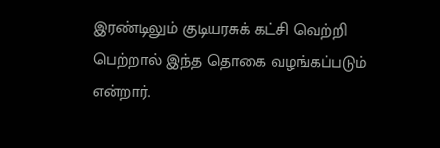இரண்டிலும் குடியரசுக் கட்சி வெற்றி பெற்றால் இந்த தொகை வழங்கப்படும் என்றார்.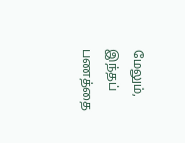மேலும், இந்தப் பணத்தை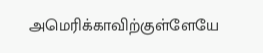அமெரிக்காவிற்குள்ளேயே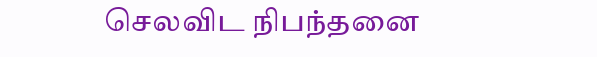செலவிட நிபந்தனை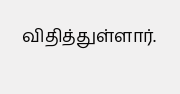விதித்துள்ளார்.